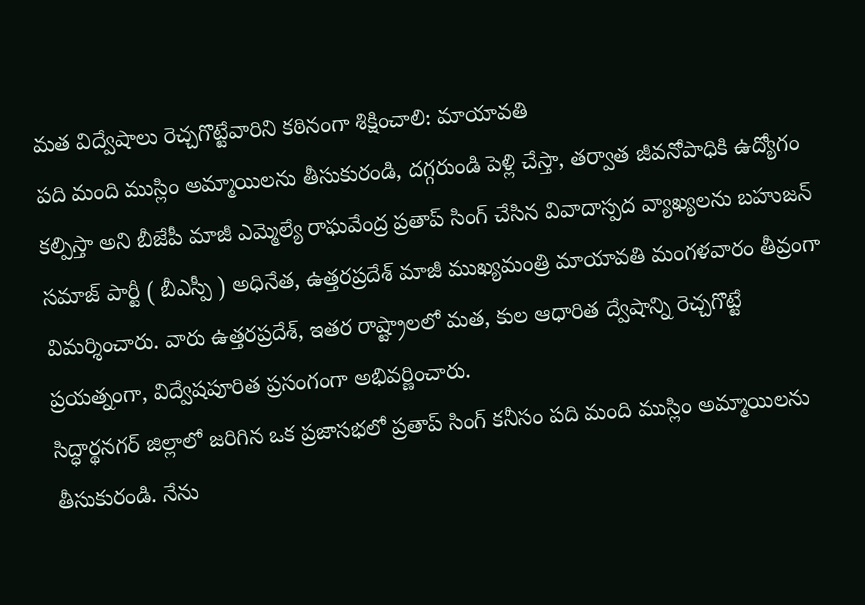మత విద్వేషాలు రెచ్చగొట్టేవారిని కఠినంగా శిక్షించాలి: మాయావతి
పది మంది ముస్లిం అమ్మాయిలను తీసుకురండి, దగ్గరుండి పెళ్లి చేస్తా, తర్వాత జీవనోపాధికి ఉద్యోగం కల్పిస్తా అని బీజేపీ మాజీ ఎమ్మెల్యే రాఘవేంద్ర ప్రతాప్ సింగ్ చేసిన వివాదాస్పద వ్యాఖ్యలను బహుజన్ సమాజ్ పార్టీ ( బీఎస్పీ ) అధినేత, ఉత్తరప్రదేశ్ మాజీ ముఖ్యమంత్రి మాయావతి మంగళవారం తీవ్రంగా విమర్శించారు. వారు ఉత్తరప్రదేశ్, ఇతర రాష్ట్రాలలో మత, కుల ఆధారిత ద్వేషాన్ని రెచ్చగొట్టే ప్రయత్నంగా, విద్వేషపూరిత ప్రసంగంగా అభివర్ణించారు.
సిద్ధార్థనగర్ జిల్లాలో జరిగిన ఒక ప్రజాసభలో ప్రతాప్ సింగ్ కనీసం పది మంది ముస్లిం అమ్మాయిలను తీసుకురండి. నేను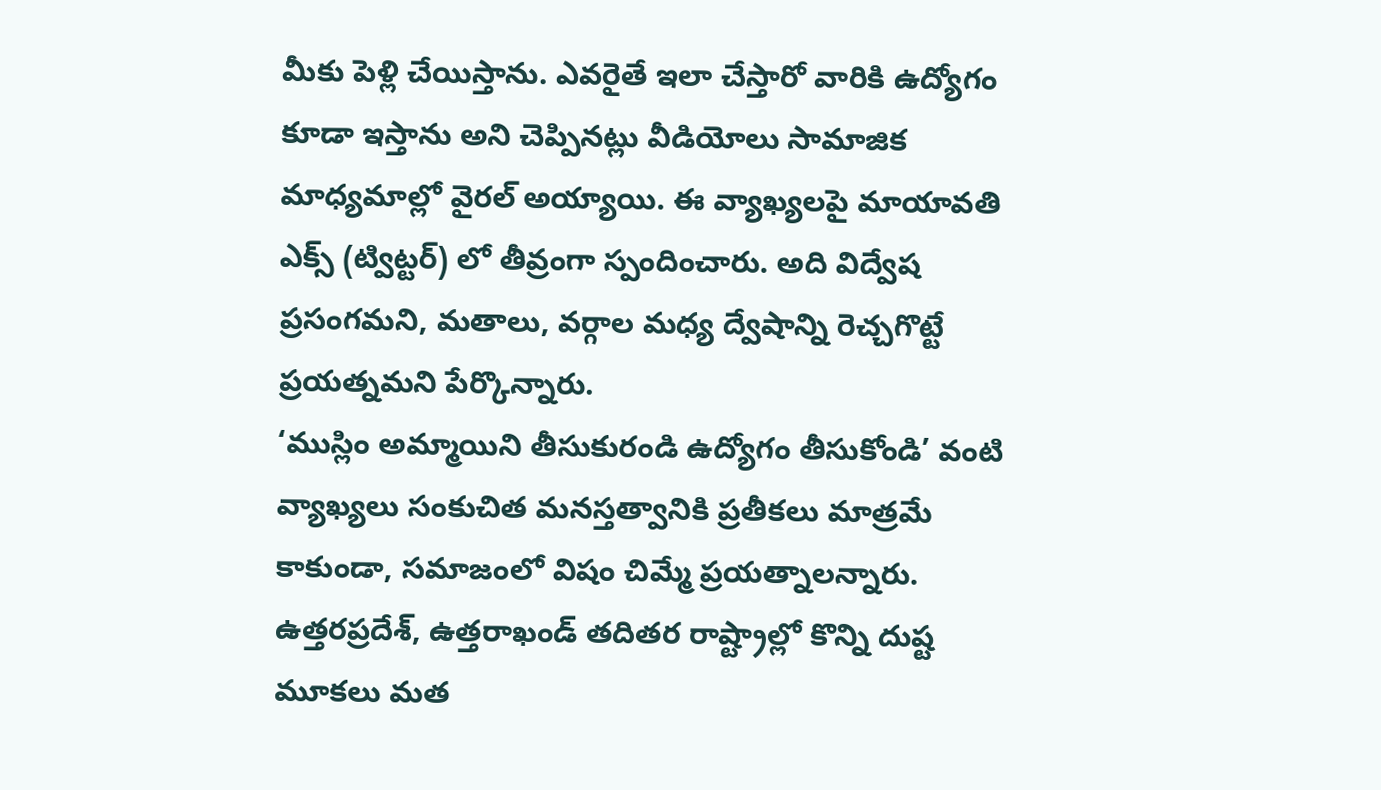మీకు పెళ్లి చేయిస్తాను. ఎవరైతే ఇలా చేస్తారో వారికి ఉద్యోగం కూడా ఇస్తాను అని చెప్పినట్లు వీడియోలు సామాజిక మాధ్యమాల్లో వైరల్ అయ్యాయి. ఈ వ్యాఖ్యలపై మాయావతి ఎక్స్ (ట్విట్టర్) లో తీవ్రంగా స్పందించారు. అది విద్వేష ప్రసంగమని, మతాలు, వర్గాల మధ్య ద్వేషాన్ని రెచ్చగొట్టే ప్రయత్నమని పేర్కొన్నారు.
‘ముస్లిం అమ్మాయిని తీసుకురండి ఉద్యోగం తీసుకోండి’ వంటి వ్యాఖ్యలు సంకుచిత మనస్తత్వానికి ప్రతీకలు మాత్రమే కాకుండా, సమాజంలో విషం చిమ్మే ప్రయత్నాలన్నారు. ఉత్తరప్రదేశ్, ఉత్తరాఖండ్ తదితర రాష్ట్రాల్లో కొన్ని దుష్ట మూకలు మత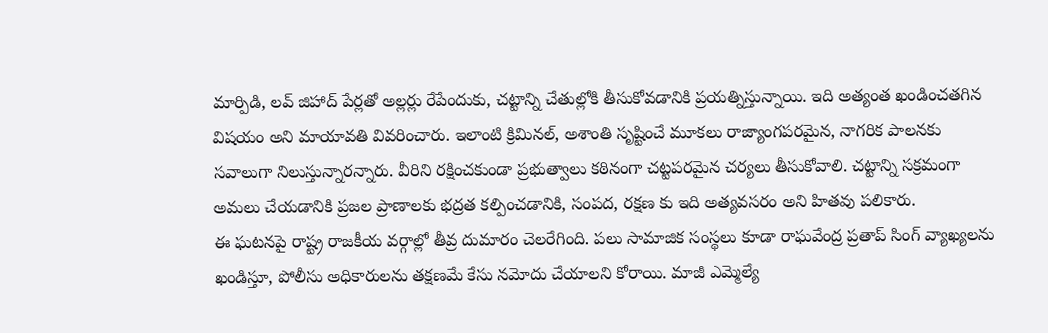మార్పిడి, లవ్ జిహాద్ పేర్లతో అల్లర్లు రేపేందుకు, చట్టాన్ని చేతుల్లోకి తీసుకోవడానికి ప్రయత్నిస్తున్నాయి. ఇది అత్యంత ఖండించతగిన విషయం అని మాయావతి వివరించారు. ఇలాంటి క్రిమినల్, అశాంతి సృష్టించే మూకలు రాజ్యాంగపరమైన, నాగరిక పాలనకు సవాలుగా నిలుస్తున్నారన్నారు. వీరిని రక్షించకుండా ప్రభుత్వాలు కఠినంగా చట్టపరమైన చర్యలు తీసుకోవాలి. చట్టాన్ని సక్రమంగా అమలు చేయడానికి ప్రజల ప్రాణాలకు భద్రత కల్పించడానికి, సంపద, రక్షణ కు ఇది అత్యవసరం అని హితవు పలికారు.
ఈ ఘటనపై రాష్ట్ర రాజకీయ వర్గాల్లో తీవ్ర దుమారం చెలరేగింది. పలు సామాజిక సంస్థలు కూడా రాఘవేంద్ర ప్రతాప్ సింగ్ వ్యాఖ్యలను ఖండిస్తూ, పోలీసు అధికారులను తక్షణమే కేసు నమోదు చేయాలని కోరాయి. మాజీ ఎమ్మెల్యే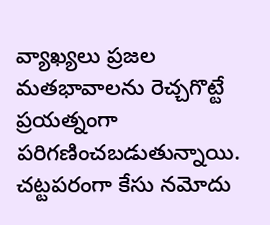వ్యాఖ్యలు ప్రజల మతభావాలను రెచ్చగొట్టే ప్రయత్నంగా పరిగణించబడుతున్నాయి. చట్టపరంగా కేసు నమోదు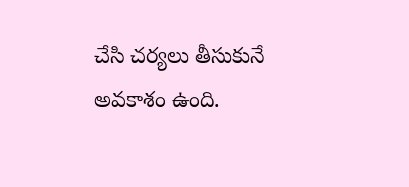చేసి చర్యలు తీసుకునే అవకాశం ఉంది.